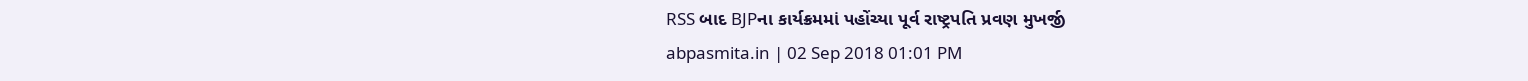RSS બાદ BJPના કાર્યક્રમમાં પહોંચ્યા પૂર્વ રાષ્ટ્રપતિ પ્રવણ મુખર્જી
abpasmita.in | 02 Sep 2018 01:01 PM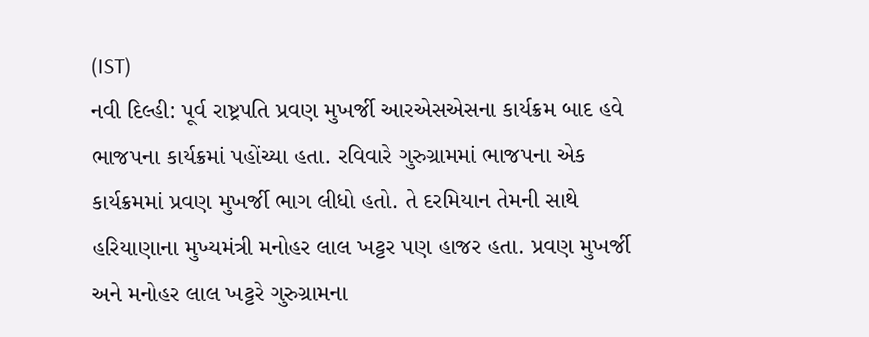(IST)
નવી દિલ્હી: પૂર્વ રાષ્ટ્રપતિ પ્રવણ મુખર્જી આરએસએસના કાર્યક્રમ બાદ હવે ભાજપના કાર્યક્રમાં પહોંચ્યા હતા. રવિવારે ગુરુગ્રામમાં ભાજપના એક કાર્યક્રમમાં પ્રવણ મુખર્જી ભાગ લીધો હતો. તે દરમિયાન તેમની સાથે હરિયાણાના મુખ્યમંત્રી મનોહર લાલ ખટ્ટર પણ હાજર હતા. પ્રવણ મુખર્જી અને મનોહર લાલ ખટ્ટરે ગુરુગ્રામના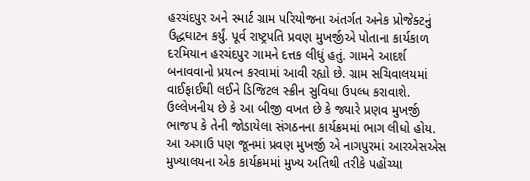હરચંદપુર અને સ્માર્ટ ગ્રામ પરિયોજના અંતર્ગત અનેક પ્રોજેક્ટનું ઉદ્ધઘાટન કર્યું. પૂર્વ રાષ્ટ્રપતિ પ્રવણ મુખર્જીએ પોતાના કાર્યકાળ દરમિયાન હરચંદપુર ગામને દત્તક લીધું હતું. ગામને આદર્શ બનાવવાનો પ્રયત્ન કરવામાં આવી રહ્યો છે. ગ્રામ સચિવાલયમાં વાઈફાઈથી લઈને ડિજિટલ સ્ક્રીન સુવિધા ઉપલ્ધ કરાવાશે. ઉલ્લેખનીય છે કે આ બીજી વખત છે કે જ્યારે પ્રણવ મુખર્જી ભાજપ કે તેની જોડાયેલા સંગઠનના કાર્યક્રમમાં ભાગ લીધો હોય. આ અગાઉ પણ જૂનમાં પ્રવણ મુખર્જી એ નાગપુરમાં આરએસએસ મુખ્યાલયના એક કાર્યક્રમમાં મુખ્ય અતિથી તરીકે પહોંચ્યા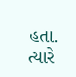હતા. ત્યારે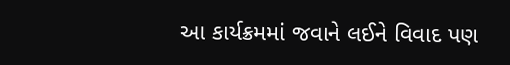આ કાર્યક્રમમાં જવાને લઈને વિવાદ પણ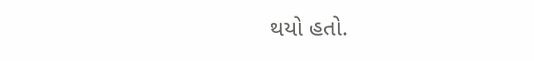થયો હતો.